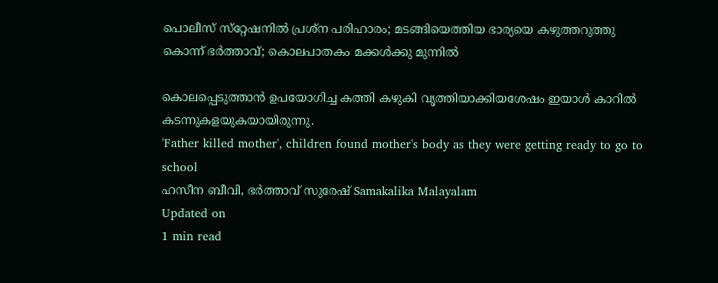പൊലീസ് സ്‌റ്റേഷനില്‍ പ്രശ്‌ന പരിഹാരം; മടങ്ങിയെത്തിയ ഭാര്യയെ കഴുത്തറുത്തു കൊന്ന് ഭര്‍ത്താവ്; കൊലപാതകം മക്കള്‍ക്കു മുന്നില്‍

കൊലപ്പെടുത്താന്‍ ഉപയോഗിച്ച കത്തി കഴുകി വൃത്തിയാക്കിയശേഷം ഇയാള്‍ കാറില്‍ കടന്നുകളയുകയായിരുന്നു.
'Father killed mother', children found mother's body as they were getting ready to go to school
ഹസീന ബീവി, ഭര്‍ത്താവ് സുരേഷ് Samakalika Malayalam
Updated on
1 min read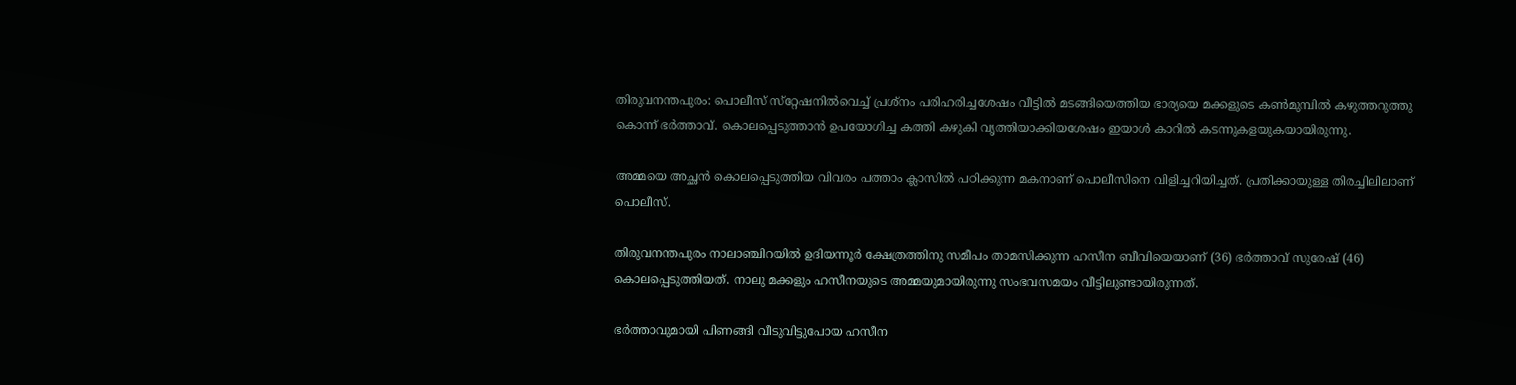തിരുവനന്തപുരം: പൊലീസ് സ്‌റ്റേഷനില്‍വെച്ച് പ്രശ്‌നം പരിഹരിച്ചശേഷം വീട്ടില്‍ മടങ്ങിയെത്തിയ ഭാര്യയെ മക്കളുടെ കണ്‍മുമ്പില്‍ കഴുത്തറുത്തു കൊന്ന് ഭര്‍ത്താവ്. കൊലപ്പെടുത്താന്‍ ഉപയോഗിച്ച കത്തി കഴുകി വൃത്തിയാക്കിയശേഷം ഇയാള്‍ കാറില്‍ കടന്നുകളയുകയായിരുന്നു.

അമ്മയെ അച്ഛന്‍ കൊലപ്പെടുത്തിയ വിവരം പത്താം ക്ലാസില്‍ പഠിക്കുന്ന മകനാണ് പൊലീസിനെ വിളിച്ചറിയിച്ചത്. പ്രതിക്കായുള്ള തിരച്ചിലിലാണ് പൊലീസ്.

തിരുവനന്തപുരം നാലാഞ്ചിറയില്‍ ഉദിയന്നൂര്‍ ക്ഷേത്രത്തിനു സമീപം താമസിക്കുന്ന ഹസീന ബീവിയെയാണ് (36) ഭര്‍ത്താവ് സുരേഷ് (46) കൊലപ്പെടുത്തിയത്. നാലു മക്കളും ഹസീനയുടെ അമ്മയുമായിരുന്നു സംഭവസമയം വീട്ടിലുണ്ടായിരുന്നത്.

ഭര്‍ത്താവുമായി പിണങ്ങി വീടുവിട്ടുപോയ ഹസീന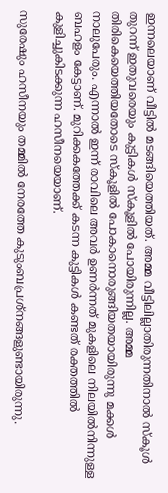ഇന്നലെയാണ് വീട്ടില്‍ മടങ്ങിയെത്തിയത്. അമ്മ വീട്ടിലില്ലാതിരുന്നതിനാല്‍ സ്‌കൂള്‍ തുറന്ന് ഇതുവരെയും കുട്ടികള്‍ സ്‌കൂളില്‍ പോയിരുന്നില്ല. അമ്മ തിരികെയെത്തിയതോടെ സ്‌കൂളില്‍ പോകാനൊരുങ്ങിയതയായിരുന്നു മക്കള്‍ നാലുപേരും. എന്നാല്‍ ഇന്ന് രാവിലെ അവര്‍ ഉണര്‍ന്നത് മുകളിലെ നിലയില്‍നിന്നുള്ള ബഹളം കേട്ടാണ്. മുറിക്കകത്തേക്ക് കടന്ന കുട്ടികള്‍ കണ്ടത് രക്തത്തില്‍ കുളിച്ചുകിടക്കുന്ന ഹസീനയെയാണ്.

സുരേഷും ഹസീനയും തമ്മില്‍ നേരത്തേ കുടുംബപ്രശ്‌നങ്ങളുണ്ടായിരുന്നു.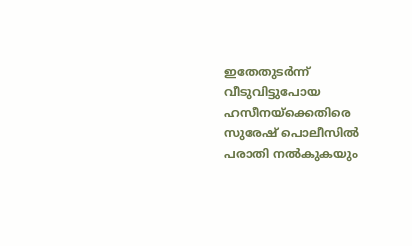ഇതേതുടര്‍ന്ന് വീടുവിട്ടുപോയ ഹസീനയ്‌ക്കെതിരെ സുരേഷ് പൊലീസില്‍ പരാതി നല്‍കുകയും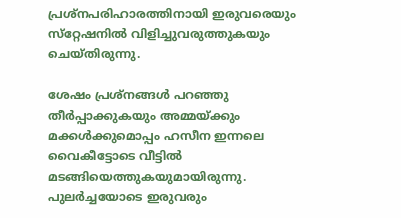പ്രശ്‌നപരിഹാരത്തിനായി ഇരുവരെയും സ്‌റ്റേഷനില്‍ വിളിച്ചുവരുത്തുകയും ചെയ്തിരുന്നു.

ശേഷം പ്രശ്‌നങ്ങള്‍ പറഞ്ഞു തീര്‍പ്പാക്കുകയും അമ്മയ്ക്കും മക്കള്‍ക്കുമൊപ്പം ഹസീന ഇന്നലെ വൈകീട്ടോടെ വീട്ടില്‍ മടങ്ങിയെത്തുകയുമായിരുന്നു. പുലര്‍ച്ചയോടെ ഇരുവരും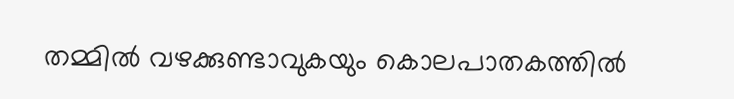തമ്മില്‍ വഴക്കുണ്ടാവുകയും കൊലപാതകത്തില്‍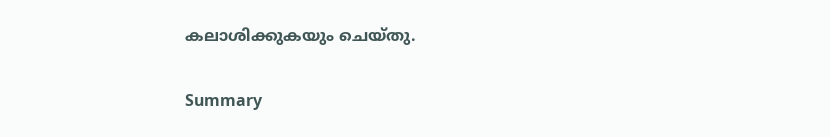കലാശിക്കുകയും ചെയ്തു.

Summary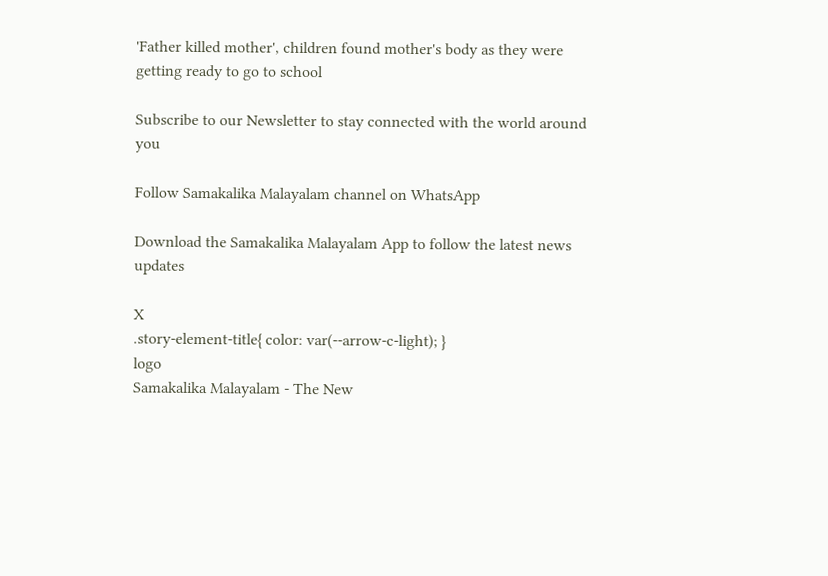'Father killed mother', children found mother's body as they were getting ready to go to school

Subscribe to our Newsletter to stay connected with the world around you

Follow Samakalika Malayalam channel on WhatsApp

Download the Samakalika Malayalam App to follow the latest news updates

X
.story-element-title{ color: var(--arrow-c-light); }
logo
Samakalika Malayalam - The New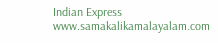Indian Express
www.samakalikamalayalam.com